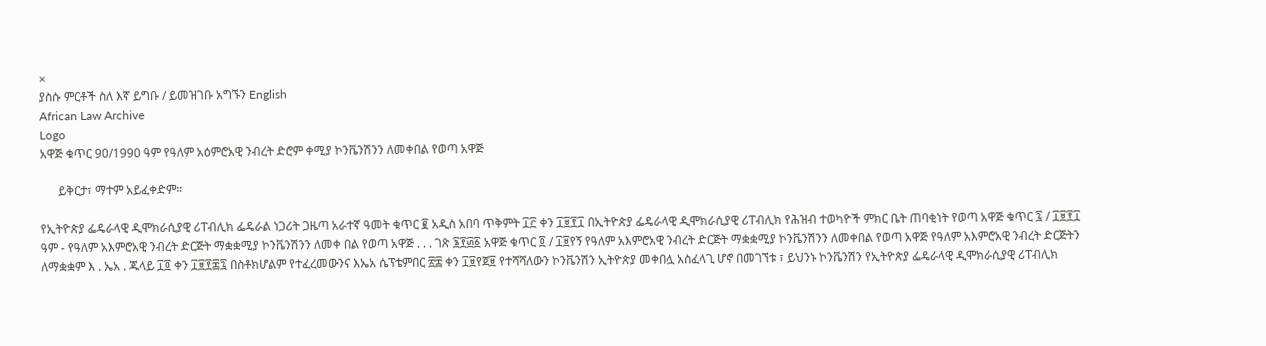×
ያስሱ ምርቶች ስለ እኛ ይግቡ / ይመዝገቡ አግኙን English
African Law Archive
Logo
አዋጅ ቁጥር 90/1990 ዓም የዓለም አዕምሮአዊ ንብረት ድሮም ቀሚያ ኮንቬንሽንን ለመቀበል የወጣ አዋጅ

      ይቅርታ፣ ማተም አይፈቀድም።

የኢትዮጵያ ፌዴራላዊ ዲሞክራሲያዊ ሪፐብሊክ ፌዴራል ነጋሪት ጋዜጣ አራተኛ ዓመት ቁጥር ፪ አዲስ አበባ ጥቅምት ፲፫ ቀን ፲፱፻፲ በኢትዮጵያ ፌዴራላዊ ዲሞክራሲያዊ ሪፐብሊክ የሕዝብ ተወካዮች ምክር ቤት ጠባቂነት የወጣ አዋጅ ቁጥር ፯ / ፲፱፻፲ ዓም - የዓለም አእምሮአዊ ንብረት ድርጅት ማቋቋሚያ ኮንቬንሽንን ለመቀ በል የወጣ አዋጅ . . . ገጽ ፮፻፴፩ አዋጅ ቁጥር ፬ / ፲፱የኝ የዓለም አእምሮአዊ ንብረት ድርጅት ማቋቋሚያ ኮንቬንሽንን ለመቀበል የወጣ አዋጅ የዓለም አእምሮአዊ ንብረት ድርጅትን ለማቋቋም እ . ኤአ . ጁላይ ፲፬ ቀን ፲፱፻፷፯ በስቶክሆልም የተፈረመውንና እኤአ ሴፕቴምበር ፳፰ ቀን ፲፱የጀ፱ የተሻሻለውን ኮንቬንሽን ኢትዮጵያ መቀበሏ አስፈላጊ ሆኖ በመገኘቱ ፣ ይህንኑ ኮንቬንሽን የኢትዮጵያ ፌዴራላዊ ዲሞክራሲያዊ ሪፐብሊክ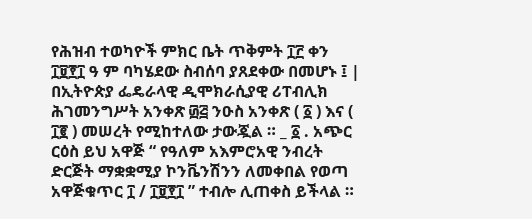የሕዝብ ተወካዮች ምክር ቤት ጥቅምት ፲፫ ቀን ፲፱፻፲ ዓ ም ባካሄደው ስብሰባ ያጸደቀው በመሆኑ ፤ | በኢትዮጵያ ፌዴራላዊ ዲሞክራሲያዊ ሪፐብሊክ ሕገመንግሥት አንቀጽ ፴፭ ንዑስ አንቀጽ ( ፩ ) እና ( ፲፪ ) መሠረት የሚከተለው ታውጇል ። _ ፩ . አጭር ርዕስ ይህ አዋጅ “ የዓለም አእምሮአዊ ንብረት ድርጅት ማቋቋሚያ ኮንቬንሽንን ለመቀበል የወጣ አዋጅቁጥር ፲ / ፲፱፻፲ ” ተብሎ ሊጠቀስ ይችላል ።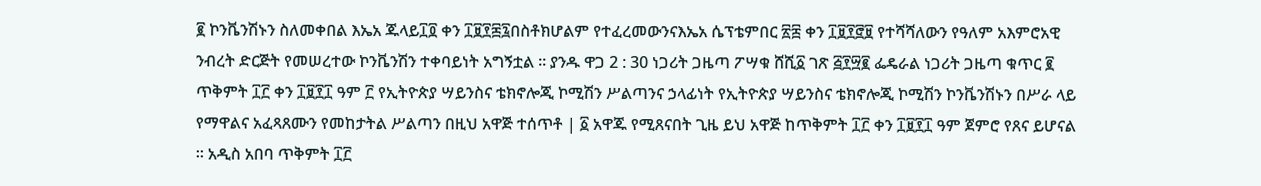፪ ኮንቬንሽኑን ስለመቀበል እኤአ ጁላይ፲፬ ቀን ፲፱፻፷፯በስቶክሆልም የተፈረመውንናእኤአ ሴፕቴምበር ፳፰ ቀን ፲፱፻፸፱ የተሻሻለውን የዓለም አእምሮአዊ ንብረት ድርጅት የመሠረተው ኮንቬንሽን ተቀባይነት አግኝቷል ። ያንዱ ዋጋ 2 : 30 ነጋሪት ጋዜጣ ፖሣቁ ሸሺ፩ ገጽ ፭፻፵፪ ፌዴራል ነጋሪት ጋዜጣ ቁጥር ፪ ጥቅምት ፲፫ ቀን ፲፱፻፲ ዓም ፫ የኢትዮጵያ ሣይንስና ቴክኖሎጂ ኮሚሽን ሥልጣንና ኃላፊነት የኢትዮጵያ ሣይንስና ቴክኖሎጂ ኮሚሽን ኮንቬንሽኑን በሥራ ላይ የማዋልና አፈጻጸሙን የመከታትል ሥልጣን በዚህ አዋጅ ተሰጥቶ | ፩ አዋጁ የሚጸናበት ጊዜ ይህ አዋጅ ከጥቅምት ፲፫ ቀን ፲፱፻፲ ዓም ጀምሮ የጸና ይሆናል ። አዲስ አበባ ጥቅምት ፲፫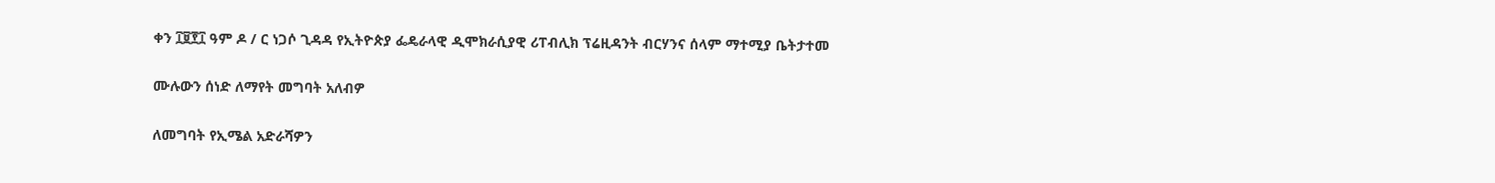ቀን ፲፱፻፲ ዓም ዶ / ር ነጋሶ ጊዳዳ የኢትዮጵያ ፌዴራላዊ ዲሞክራሲያዊ ሪፐብሊክ ፕሬዚዳንት ብርሃንና ሰላም ማተሚያ ቤትታተመ

ሙሉውን ሰነድ ለማየት መግባት አለብዎ

ለመግባት የኢሜል አድራሻዎን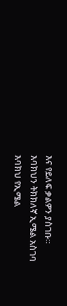እና የይለፍ ቃልዎን ያስገቡ።
እባክህን ትክክለኛ ኢሜል አስገባ
እባክህ የኢሜል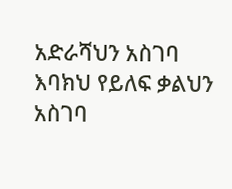አድራሻህን አስገባ
እባክህ የይለፍ ቃልህን አስገባ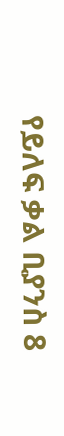የይለፍ ቃል ቢያንስ 8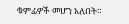ቁምፊዎች መሆን አለበት።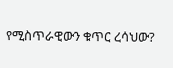የሚስጥራዊውን ቁጥር ረሳህው?